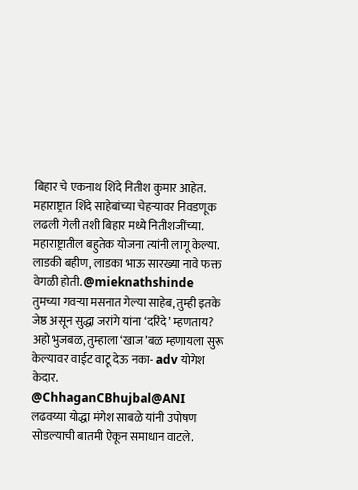बिहार चे एकनाथ शिंदे नितीश कुमार आहेत. महाराष्ट्रात शिंदे साहेबांच्या चेहऱ्यावर निवडणूक लढली गेली तशी बिहार मध्ये नितीशजींच्या. महाराष्ट्रातील बहुतेक योजना त्यांनी लागू केल्या. लाडकी बहीण, लाडका भाऊ सारख्या नावे फक्त वेगळी होती. @mieknathshinde
तुमच्या गवऱ्या मसनात गेल्या साहेब, तुम्ही इतके जेष्ठ असून सुद्धा जरांगे यांना ‘दरिंदे’ म्हणताय?
अहो भुजबळ, तुम्हाला ‘खाज’बळ म्हणायला सुरू केल्यावर वाईट वाटू देऊ नका- adv योगेश केदार.
@ChhaganCBhujbal@ANI
लढवय्या योद्धा मंगेश साबळे यांनी उपोषण सोडल्याची बातमी ऐकून समाधान वाटले.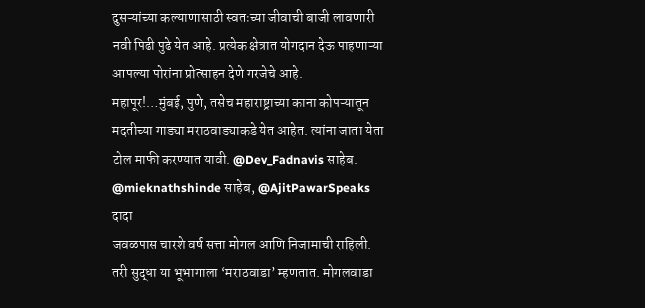दुसऱ्यांच्या कल्याणासाठी स्वतःच्या जीवाची बाजी लावणारी नवी पिढी पुढे येत आहे. प्रत्येक क्षेत्रात योगदान देऊ पाहणाऱ्या आपल्या पोरांना प्रोत्साहन देणे गरजेचे आहे.
महापूर!…मुंबई, पुणे, तसेच महाराष्ट्राच्या काना कोपऱ्यातून मदतीच्या गाड्या मराठवाड्याकडे येत आहेत. त्यांना जाता येता टोल माफी करण्यात यावी. @Dev_Fadnavis साहेब. @mieknathshinde साहेब, @AjitPawarSpeaks दादा
जवळपास चारशे वर्ष सत्ता मोगल आणि निजामाची राहिली. तरी सुद्धा या भूभागाला ‘मराठवाडा’ म्हणतात. मोगलवाडा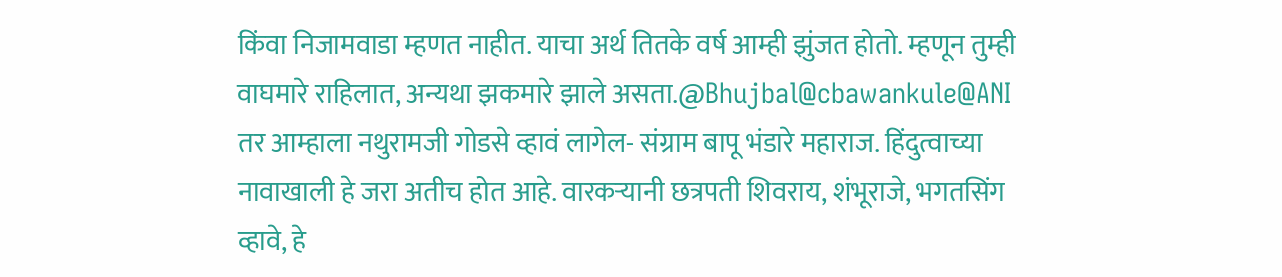किंवा निजामवाडा म्हणत नाहीत. याचा अर्थ तितके वर्ष आम्ही झुंजत होतो. म्हणून तुम्ही वाघमारे राहिलात, अन्यथा झकमारे झाले असता.@Bhujbal@cbawankule@ANI
तर आम्हाला नथुरामजी गोडसे व्हावं लागेल- संग्राम बापू भंडारे महाराज. हिंदुत्वाच्या नावाखाली हे जरा अतीच होत आहे. वारकऱ्यानी छत्रपती शिवराय, शंभूराजे, भगतसिंग व्हावे, हे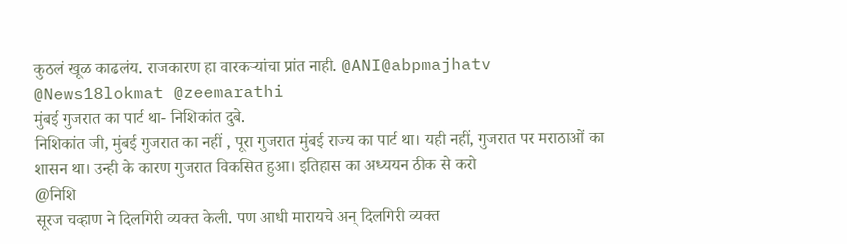कुठलं खूळ काढलंय. राजकारण हा वारकऱ्यांचा प्रांत नाही. @ANI@abpmajhatv @News18lokmat @zeemarathi
मुंबई गुजरात का पार्ट था- निशिकांत दुबे.
निशिकांत जी, मुंबई गुजरात का नहीं , पूरा गुजरात मुंबई राज्य का पार्ट था। यही नहीं, गुजरात पर मराठाओं का शासन था। उन्ही के कारण गुजरात विकसित हुआ। इतिहास का अध्ययन ठीक से करो
@निशि
सूरज चव्हाण ने दिलगिरी व्यक्त केली. पण आधी मारायचे अन् दिलगिरी व्यक्त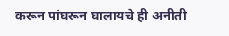करून पांघरून घालायचे ही अनीती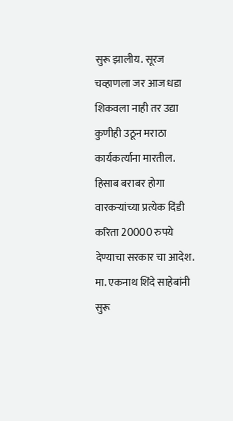सुरू झालीय. सूरज चव्हाणला जर आज धडा शिकवला नाही तर उद्या कुणीही उठून मराठा कार्यकर्त्याना मारतील. हिसाब बराबर होगा
वारकऱ्यांच्या प्रत्येक दिंडी करिता 20000 रुपये देण्याचा सरकार चा आदेश. मा. एकनाथ शिंदे साहेबांनी सुरू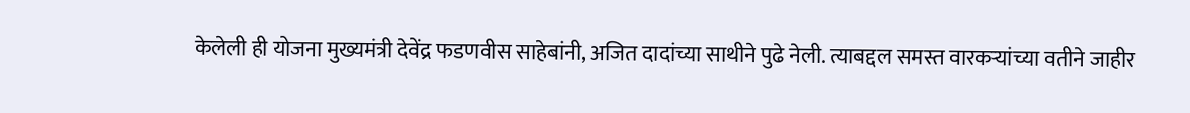केलेली ही योजना मुख्यमंत्री देवेंद्र फडणवीस साहेबांनी, अजित दादांच्या साथीने पुढे नेली. त्याबद्दल समस्त वारकऱ्यांच्या वतीने जाहीर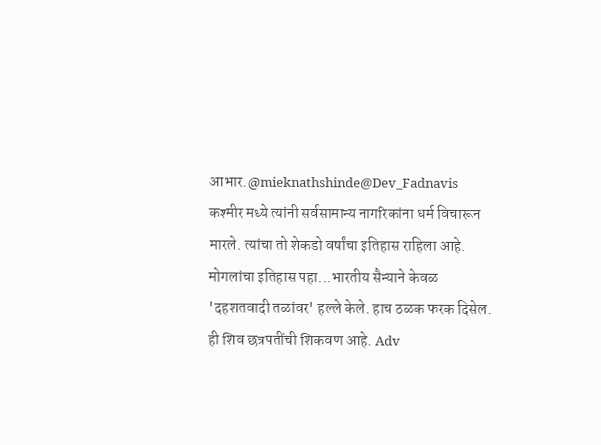आभार.@mieknathshinde@Dev_Fadnavis
कश्मीर मध्ये त्यांनी सर्वसामान्य नागरिकांना धर्म विचारून मारले. त्यांचा तो शेकडो वर्षांचा इतिहास राहिला आहे. मोगलांचा इतिहास पहा...भारतीय सैन्याने केवळ 'दहशतवादी तळांवर' हल्ले केले. हाच ठळक फरक दिसेल. ही शिव छत्रपतींची शिकवण आहे. Adv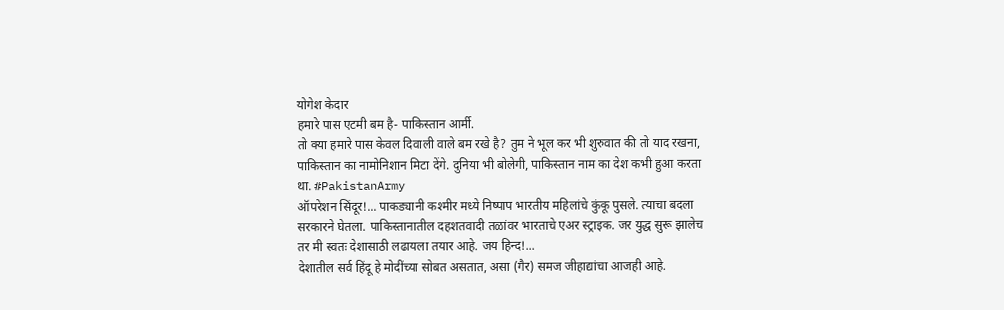योगेश केदार
हमारे पास एटमी बम है- पाकिस्तान आर्मी.
तो क्या हमारे पास केवल दिवाली वाले बम रखे है? तुम ने भूल कर भी शुरुवात की तो याद रखना, पाकिस्तान का नामोनिशान मिटा देंगे. दुनिया भी बोलेगी, पाकिस्तान नाम का देश कभी हुआ करता था. #PakistanArmy
ऑपरेशन सिंदूर!... पाकड्यानी कश्मीर मध्ये निष्पाप भारतीय महिलांचे कुंकू पुसले. त्याचा बदला सरकारने घेतला. पाकिस्तानातील दहशतवादी तळांवर भारताचे एअर स्ट्राइक. जर युद्ध सुरू झालेच तर मी स्वतः देशासाठी लढायला तयार आहे. जय हिन्द!...
देशातील सर्व हिंदू हे मोदींच्या सोबत असतात, असा (गैर) समज जीहाद्यांचा आजही आहे.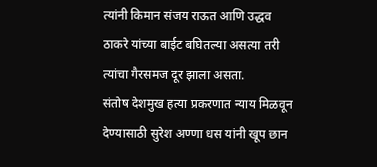त्यांनी किमान संजय राऊत आणि उद्धव ठाकरे यांच्या बाईट बघितल्या असत्या तरी त्यांचा गैरसमज दूर झाला असता.
संतोष देशमुख हत्या प्रकरणात न्याय मिळवून देण्यासाठी सुरेश अण्णा धस यांनी खूप छान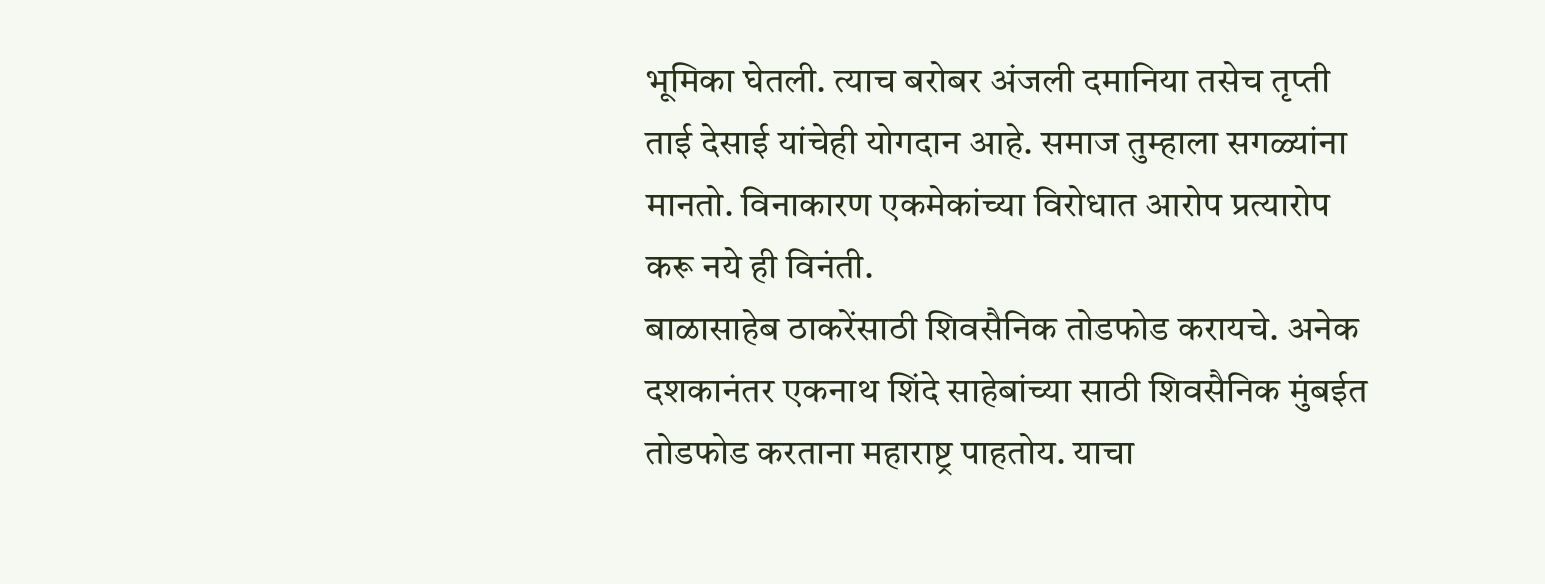भूमिका घेतली. त्याच बरोबर अंजली दमानिया तसेच तृप्ती ताई देसाई यांचेही योगदान आहे. समाज तुम्हाला सगळ्यांना मानतो. विनाकारण एकमेकांच्या विरोधात आरोप प्रत्यारोप करू नये ही विनंती.
बाळासाहेब ठाकरेंसाठी शिवसैनिक तोडफोड करायचे. अनेक दशकानंतर एकनाथ शिंदे साहेबांच्या साठी शिवसैनिक मुंबईत तोडफोड करताना महाराष्ट्र पाहतोय. याचा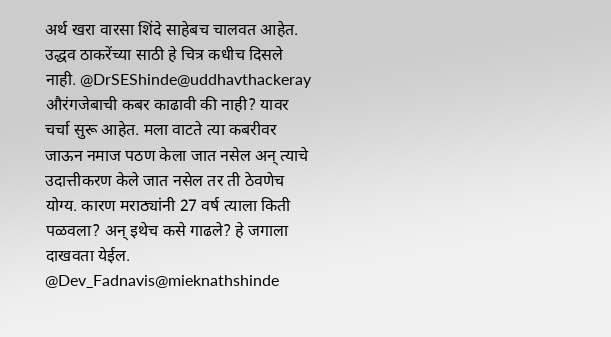अर्थ खरा वारसा शिंदे साहेबच चालवत आहेत. उद्धव ठाकरेंच्या साठी हे चित्र कधीच दिसले नाही. @DrSEShinde@uddhavthackeray
औरंगजेबाची कबर काढावी की नाही? यावर चर्चा सुरू आहेत. मला वाटते त्या कबरीवर जाऊन नमाज पठण केला जात नसेल अन् त्याचे उदात्तीकरण केले जात नसेल तर ती ठेवणेच योग्य. कारण मराठ्यांनी 27 वर्ष त्याला किती पळवला? अन् इथेच कसे गाढले? हे जगाला दाखवता येईल. @Dev_Fadnavis@mieknathshinde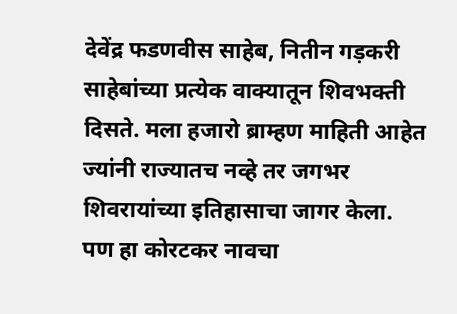देवेंद्र फडणवीस साहेब, नितीन गड़करी साहेबांच्या प्रत्येक वाक्यातून शिवभक्ती दिसते. मला हजारो ब्राम्हण माहिती आहेत ज्यांनी राज्यातच नव्हे तर जगभर शिवरायांच्या इतिहासाचा जागर केला.
पण हा कोरटकर नावचा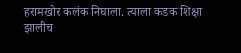हरामखोर कलंक निघाला. त्याला कडक शिक्षा झालीच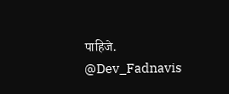पाहिजे. @Dev_Fadnavis